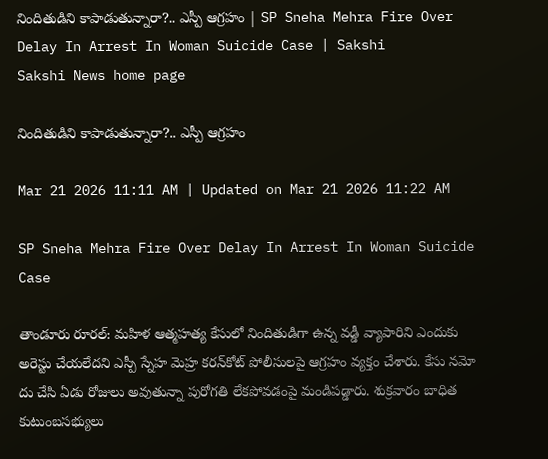నిందితుడిని కాపాడుతున్నారా?.. ఎస్పీ ఆగ్రహం | SP Sneha Mehra Fire Over Delay In Arrest In Woman Suicide Case | Sakshi
Sakshi News home page

నిందితుడిని కాపాడుతున్నారా?.. ఎస్పీ ఆగ్రహం

Mar 21 2026 11:11 AM | Updated on Mar 21 2026 11:22 AM

SP Sneha Mehra Fire Over Delay In Arrest In Woman Suicide Case

తాండూరు రూరల్‌: మహిళ ఆత్మహత్య కేసులో నిందితుడిగా ఉన్న వడ్డీ వ్యాపారిని ఎందుకు అరెస్టు చేయలేదని ఎస్పీ స్నేహ మెహ్ర కరన్‌కోట్‌ పోలీసులపై ఆగ్రహం వ్యక్తం చేశారు. కేసు నమో దు చేసి ఏడు రోజులు అవుతున్నా పురోగతి లేకపోవడంపై మండిపడ్డారు. శుక్రవారం బాధిత కుటుంబసభ్యులు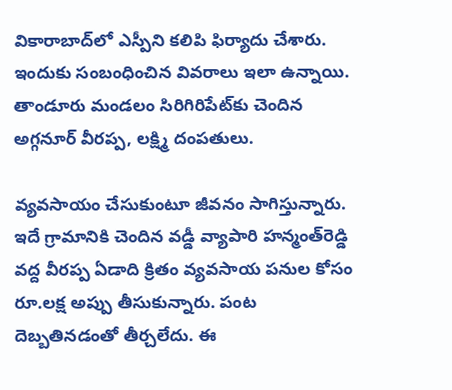వికారాబాద్‌లో ఎస్పీని కలిపి ఫిర్యాదు చేశారు. ఇందుకు సంబంధించిన వివరాలు ఇలా ఉన్నాయి. తాండూరు మండలం సిరిగిరిపేట్‌కు చెందిన అగ్గనూర్‌ వీరప్ప, లక్ష్మి దంపతులు.

వ్యవసాయం చేసుకుంటూ జీవనం సాగిస్తున్నారు. ఇదే గ్రామానికి చెందిన వడ్డీ వ్యాపారి హన్మంత్‌రెడ్డి వద్ద వీరప్ప ఏడాది క్రితం వ్యవసాయ పనుల కోసం రూ.లక్ష అప్పు తీసుకున్నారు. పంట దెబ్బతినడంతో తీర్చలేదు. ఈ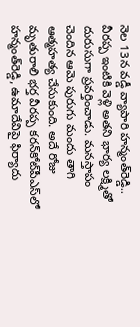నెల 13న వడ్డీ వ్యాపారి హన్మంత్‌రెడ్డి.. వీరప్ప ఇంటికి వెళ్లి అతని భార్య లక్ష్మితో దురుసుగా ప్రవర్తించాడు. మనస్తాపం చెందిన ఆమె పురుగు మందు తాగి ఆత్మహత్య చేసుకుంది. అదే రోజు మృతురాలి భర్త వీరప్ప కరన్‌కోట్‌పీఎస్‌లో హన్మంత్‌రెడ్డి, ఉమాదేవిపై ఫిర్యాదు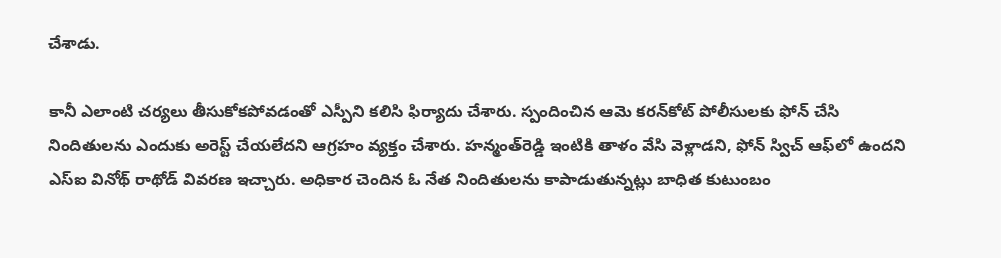చేశాడు.

కానీ ఎలాంటి చర్యలు తీసుకోకపోవడంతో ఎస్పీని కలిసి ఫిర్యాదు చేశారు. స్పందించిన ఆమె కరన్‌కోట్‌ పోలీసులకు ఫోన్‌ చేసి నిందితులను ఎందుకు అరెస్ట్‌ చేయలేదని ఆగ్రహం వ్యక్తం చేశారు. హన్మంత్‌రెడ్డి ఇంటికి తాళం వేసి వెళ్లాడని, ఫోన్‌ స్విచ్‌ ఆఫ్‌లో ఉందని ఎస్‌ఐ వినోథ్‌ రాథోడ్‌ వివరణ ఇచ్చారు. అధికార చెందిన ఓ నేత నిందితులను కాపాడుతున్నట్లు బాధిత కుటుంబం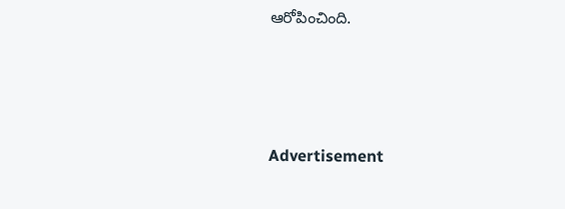ఆరోపించింది.




Advertisement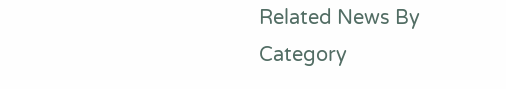Related News By Category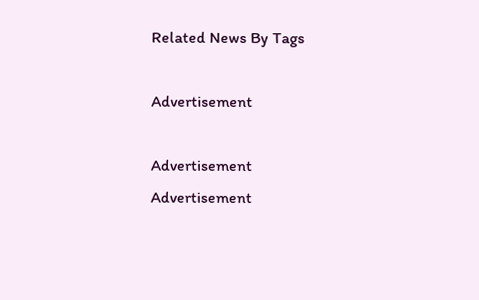Related News By Tags

Advertisement

Advertisement
Advertisement